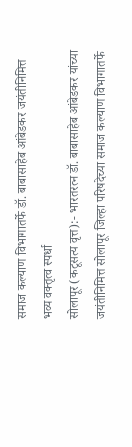समाज कल्याण विभागातर्फे डॉ. बाबासाहेब आंबेडकर जयंतीनिमित्त भव्य वक्तृत्व स्पर्धा
सोलापूर (कटूसत्य वृत्त):- भारतरत्न डॉ. बाबासाहेब आंबेडकर यांच्या जयंतीनिमित्त सोलापूर जिल्हा परिषदेच्या समाज कल्याण विभागातर्फे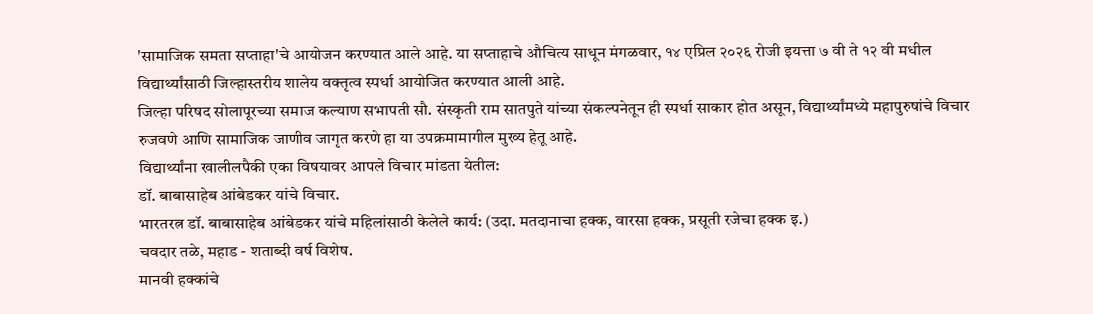'सामाजिक समता सप्ताहा'चे आयोजन करण्यात आले आहे. या सप्ताहाचे औचित्य साधून मंगळवार, १४ एप्रिल २०२६ रोजी इयत्ता ७ वी ते १२ वी मधील विद्यार्थ्यांसाठी जिल्हास्तरीय शालेय वक्तृत्व स्पर्धा आयोजित करण्यात आली आहे.
जिल्हा परिषद सोलापूरच्या समाज कल्याण सभापती सौ. संस्कृती राम सातपुते यांच्या संकल्पनेतून ही स्पर्धा साकार होत असून, विद्यार्थ्यांमध्ये महापुरुषांचे विचार रुजवणे आणि सामाजिक जाणीव जागृत करणे हा या उपक्रमामागील मुख्य हेतू आहे.
विद्यार्थ्यांना खालीलपैकी एका विषयावर आपले विचार मांडता येतील:
डॉ. बाबासाहेब आंबेडकर यांचे विचार.
भारतरत्न डॉ. बाबासाहेब आंबेडकर यांचे महिलांसाठी केलेले कार्य: (उदा. मतदानाचा हक्क, वारसा हक्क, प्रसूती रजेचा हक्क इ.)
चवदार तळे, महाड - शताब्दी वर्ष विशेष.
मानवी हक्कांचे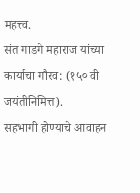महत्त्व.
संत गाडगे महाराज यांच्या कार्याचा गौरव: (१५० वी जयंतीनिमित्त).
सहभागी होण्याचे आवाहन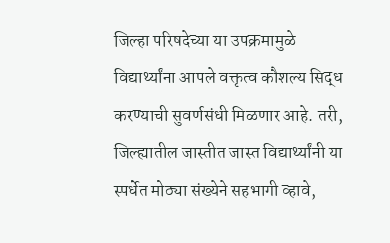जिल्हा परिषदेच्या या उपक्रमामुळे विद्यार्थ्यांना आपले वक्तृत्व कौशल्य सिद्ध करण्याची सुवर्णसंधी मिळणार आहे. तरी, जिल्ह्यातील जास्तीत जास्त विद्यार्थ्यांनी या स्पर्धेत मोठ्या संख्येने सहभागी व्हावे,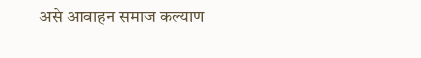असे आवाहन समाज कल्याण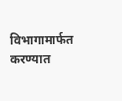विभागामार्फत करण्यात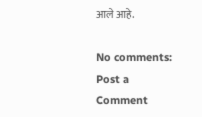आले आहे.

No comments:
Post a Comment